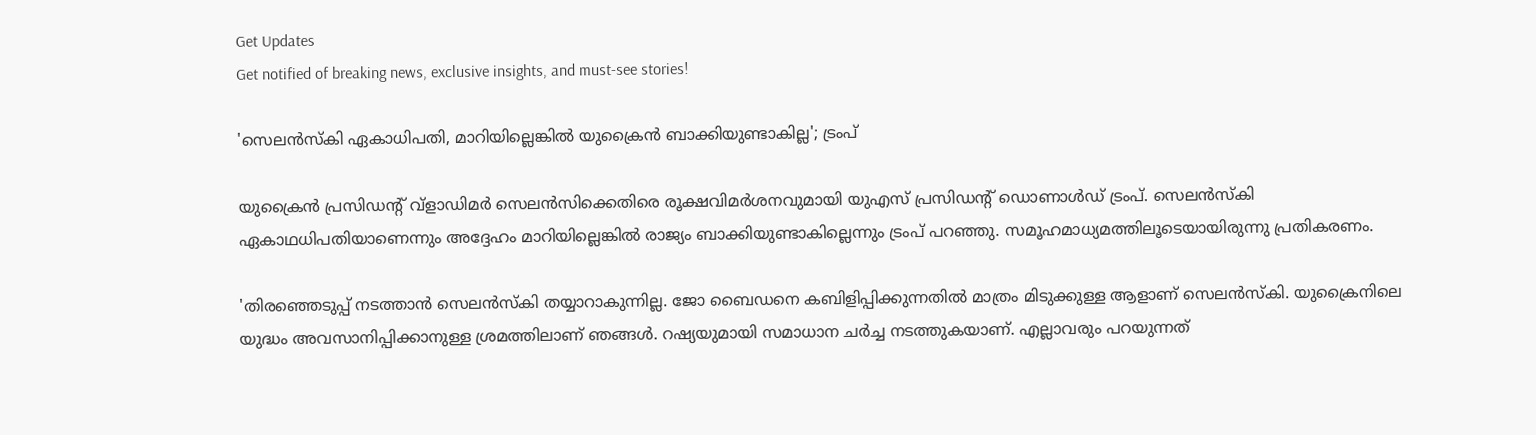Get Updates
Get notified of breaking news, exclusive insights, and must-see stories!

'സെലൻസ്കി ഏകാധിപതി, മാറിയില്ലെങ്കിൽ യുക്രൈൻ ബാക്കിയുണ്ടാകില്ല'; ട്രംപ്

യുക്രൈൻ പ്രസിഡന്റ് വ്ളാഡിമർ സെലൻസിക്കെതിരെ രൂക്ഷവിമർശനവുമായി യുഎസ് പ്രസിഡന്റ് ഡൊണാൾഡ് ട്രംപ്. സെലൻസ്കി ഏകാഥധിപതിയാണെന്നും അദ്ദേഹം മാറിയില്ലെങ്കിൽ രാജ്യം ബാക്കിയുണ്ടാകില്ലെന്നും ട്രംപ് പറഞ്ഞു. സമൂഹമാധ്യമത്തിലൂടെയായിരുന്നു പ്രതികരണം.

'തിരഞ്ഞെടുപ്പ് നടത്താൻ സെലൻസ്കി തയ്യാറാകുന്നില്ല. ജോ ബൈഡനെ കബിളിപ്പിക്കുന്നതിൽ മാത്രം മിടുക്കുള്ള ആളാണ് സെലൻസ്കി. യുക്രൈനിലെ യുദ്ധം അവസാനിപ്പിക്കാനുള്ള ശ്രമത്തിലാണ് ഞങ്ങൾ. റഷ്യയുമായി സമാധാന ചർച്ച നടത്തുകയാണ്. എല്ലാവരും പറയുന്നത്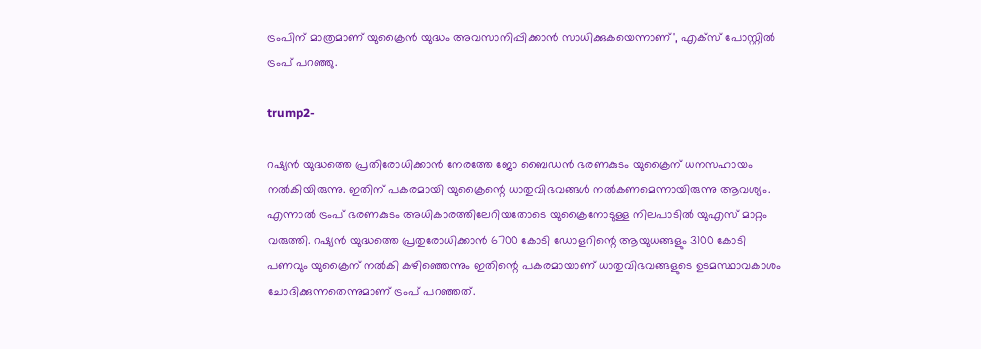ട്രംപിന് മാത്രമാണ് യുക്രൈൻ യുദ്ധം അവസാനിപ്പിക്കാൻ സാധിക്കുകയെന്നാണ്', എക്സ് പോസ്റ്റിൽ ട്രംപ് പറഞ്ഞു.

trump2-

റഷ്യൻ യുദ്ധത്തെ പ്രതിരോധിക്കാൻ നേരത്തേ ജോ ബൈഡൻ ഭരണകുടം യുക്രൈന് ധനസഹായം നൽകിയിരുന്നു. ഇതിന് പകരമായി യുക്രൈന്റെ ധാതുവിഭവങ്ങൾ നൽകണമെന്നായിരുന്നു ആവശ്യം. എന്നാൽ ട്രംപ് ഭരണകുടം അധികാരത്തിലേറിയതോടെ യുക്രൈനോടുള്ള നിലപാടിൽ യുഎസ് മാറ്റം വരുത്തി. റഷ്യൻ യുദ്ധത്തെ പ്രതുരോധിക്കാൻ 6700 കോടി ഡോളറിന്റെ ആയുധങ്ങളും 3100 കോടി പണവും യുക്രൈന് നൽകി കഴിഞ്ഞെന്നും ഇതിന്റെ പകരമായാണ് ധാതുവിഭവങ്ങളുടെ ഉടമസ്ഥാവകാശം ചോദിക്കുന്നതെന്നുമാണ് ട്രംപ് പറഞ്ഞത്.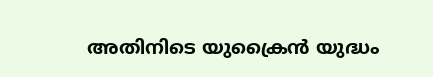അതിനിടെ യുക്രൈൻ യുദ്ധം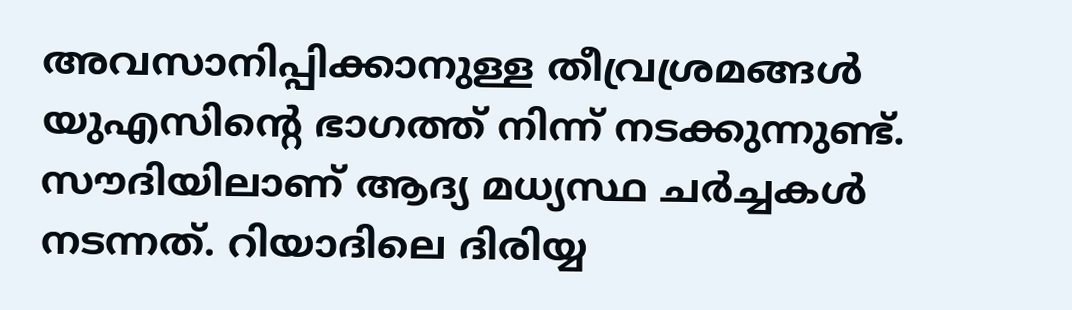അവസാനിപ്പിക്കാനുള്ള തീവ്രശ്രമങ്ങൾ യുഎസിന്റെ ഭാഗത്ത് നിന്ന് നടക്കുന്നുണ്ട്. സൗദിയിലാണ് ആദ്യ മധ്യസ്ഥ ചർച്ചകൾ നടന്നത്. റിയാദിലെ ദിരിയ്യ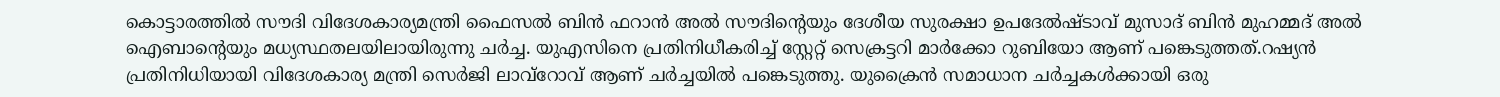കൊട്ടാരത്തിൽ സൗദി വിദേശകാര്യമന്ത്രി ഫൈസൽ ബിൻ ഫറാൻ അൽ സൗദിന്റെയും ദേശീയ സുരക്ഷാ ഉപദേൽഷ്ടാവ് മുസാദ് ബിൻ മുഹമ്മദ് അൽ ഐബാന്റെയും മധ്യസ്ഥതലയിലായിരുന്നു ചർച്ച. യുഎസിനെ പ്രതിനിധീകരിച്ച് സ്റ്റേറ്റ് സെക്രട്ടറി മാർക്കോ റുബിയോ ആണ് പങ്കെടുത്തത്.റഷ്യൻ പ്രതിനിധിയായി വിദേശകാര്യ മന്ത്രി സെർജി ലാവ്‌റോവ് ആണ് ചർച്ചയിൽ പങ്കെടുത്തു. യുക്രൈൻ സമാധാന ചർച്ചകൾക്കായി ഒരു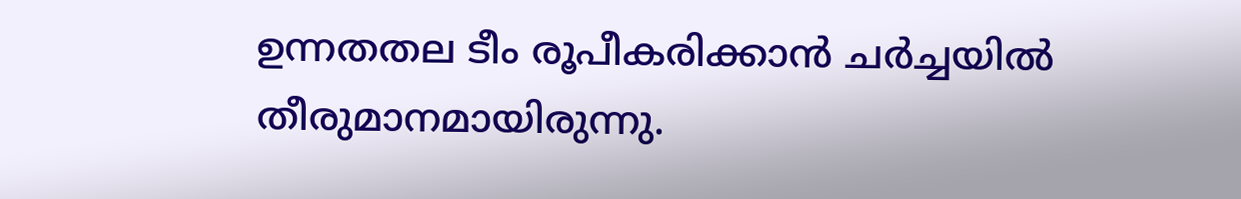ഉന്നതതല ടീം രൂപീകരിക്കാൻ ചർച്ചയിൽ തീരുമാനമായിരുന്നു.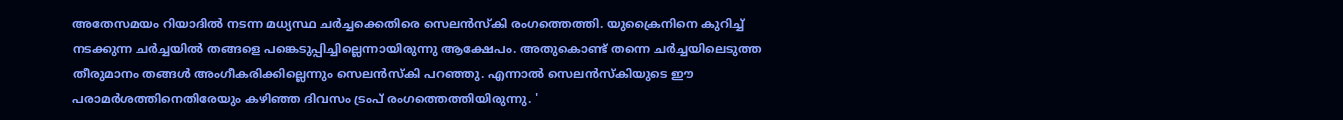അതേസമയം റിയാദിൽ നടന്ന മധ്യസ്ഥ ചർച്ചക്കെതിരെ സെലൻസ്കി രംഗത്തെത്തി. യുക്രൈനിനെ കുറിച്ച് നടക്കുന്ന ചർച്ചയിൽ തങ്ങളെ പങ്കെടുപ്പിച്ചില്ലെന്നായിരുന്നു ആക്ഷേപം. അതുകൊണ്ട് തന്നെ ചർച്ചയിലെടുത്ത തീരുമാനം തങ്ങൾ അംഗീകരിക്കില്ലെന്നും സെലൻസ്കി പറഞ്ഞു. എന്നാൽ സെലൻസ്കിയുടെ ഈ പരാമർശത്തിനെതിരേയും കഴിഞ്ഞ ദിവസം ട്രംപ് രംഗത്തെത്തിയിരുന്നു. '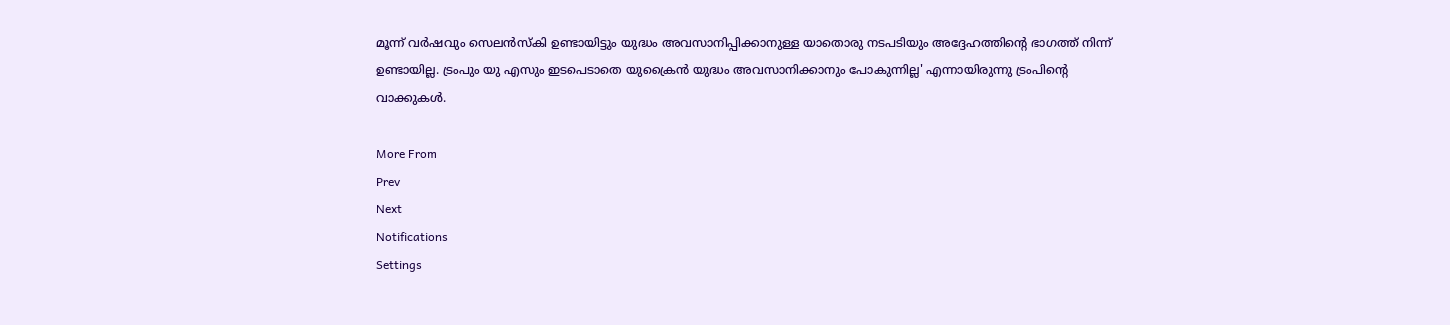മൂന്ന് വർഷവും സെലൻസ്കി ഉണ്ടായിട്ടും യുദ്ധം അവസാനിപ്പിക്കാനുള്ള യാതൊരു നടപടിയും അദ്ദേഹത്തിന്റെ ഭാഗത്ത് നിന്ന് ഉണ്ടായില്ല. ട്രംപും യു എസും ഇടപെടാതെ യുക്രൈൻ യുദ്ധം അവസാനിക്കാനും പോകുന്നില്ല' എന്നായിരുന്നു ട്രംപിന്റെ വാക്കുകൾ.

More From
Prev
Next
Notifications
Settings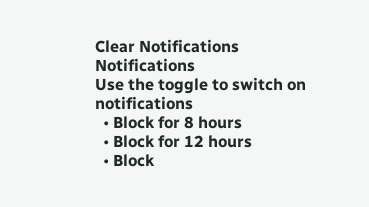Clear Notifications
Notifications
Use the toggle to switch on notifications
  • Block for 8 hours
  • Block for 12 hours
  • Block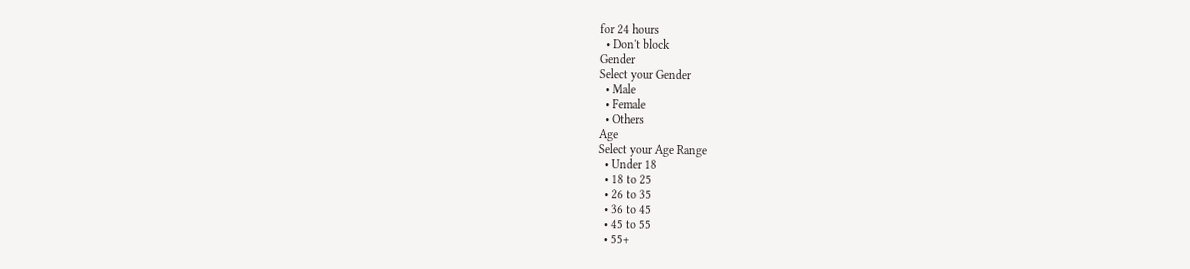for 24 hours
  • Don't block
Gender
Select your Gender
  • Male
  • Female
  • Others
Age
Select your Age Range
  • Under 18
  • 18 to 25
  • 26 to 35
  • 36 to 45
  • 45 to 55
  • 55+